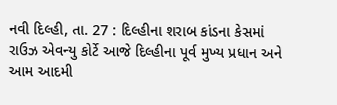નવી દિલ્હી, તા. 27 : દિલ્હીના શરાબ કાંડના કેસમાં રાઉઝ એવન્યુ કોર્ટે આજે દિલ્હીના પૂર્વ મુખ્ય પ્રધાન અને આમ આદમી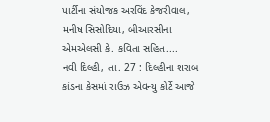પાર્ટીના સંયોજક અરવિંદ કેજરીવાલ, મનીષ સિસોદિયા, બીઆરસીના એમએલસી કે. કવિતા સહિત....
નવી દિલ્હી, તા. 27 : દિલ્હીના શરાબ કાંડના કેસમાં રાઉઝ એવન્યુ કોર્ટે આજે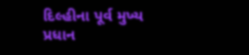દિલ્હીના પૂર્વ મુખ્ય પ્રધાન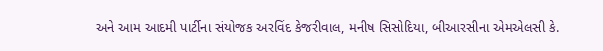અને આમ આદમી પાર્ટીના સંયોજક અરવિંદ કેજરીવાલ, મનીષ સિસોદિયા, બીઆરસીના એમએલસી કે.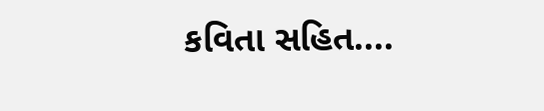કવિતા સહિત....